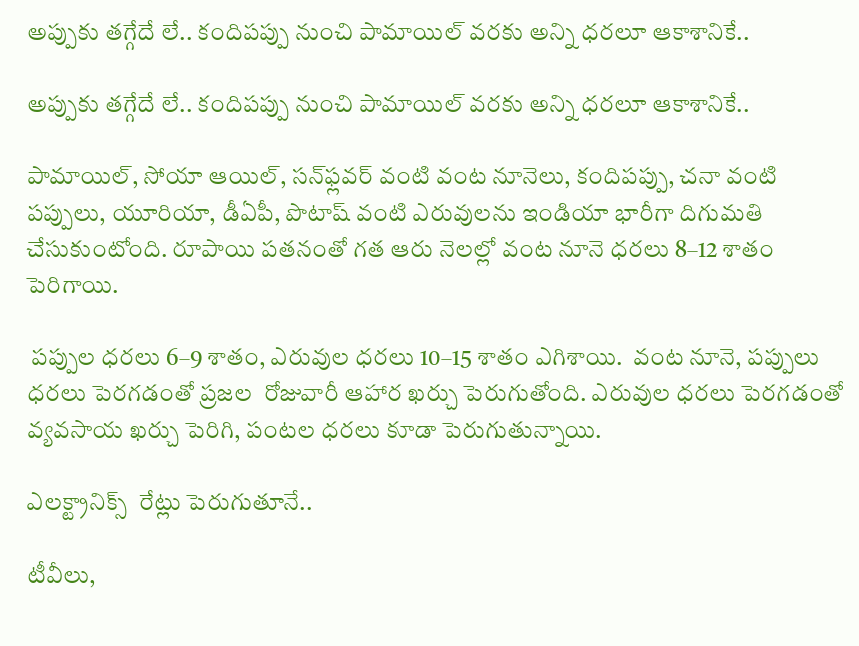అప్పుకు తగ్గేదే లే.. కందిపప్పు నుంచి పామాయిల్ వరకు అన్ని ధరలూ ఆకాశానికే..

అప్పుకు తగ్గేదే లే.. కందిపప్పు నుంచి పామాయిల్ వరకు అన్ని ధరలూ ఆకాశానికే..

పామాయిల్‌‌‌‌, సోయా ఆయిల్‌‌‌‌, సన్‌‌‌‌ఫ్లవర్ వంటి వంట నూనెలు, కందిపప్పు, చనా వంటి పప్పులు, యూరియా, డీఏపీ, పొటాష్ వంటి ఎరువులను ఇండియా భారీగా దిగుమతి చేసుకుంటోంది. రూపాయి పతనంతో గత ఆరు నెలల్లో వంట నూనె ధరలు 8–12 శాతం పెరిగాయి.

 పప్పుల ధరలు 6–9 శాతం, ఎరువుల ధరలు 10–15 శాతం ఎగిశాయి.  వంట నూనె, పప్పులు ధరలు పెరగడంతో ప్రజల  రోజువారీ ఆహార ఖర్చు పెరుగుతోంది. ఎరువుల ధరలు పెరగడంతో వ్యవసాయ ఖర్చు పెరిగి, పంటల ధరలు కూడా పెరుగుతున్నాయి.

ఎలక్ట్రానిక్స్  రేట్లు పెరుగుతూనే..

టీవీలు,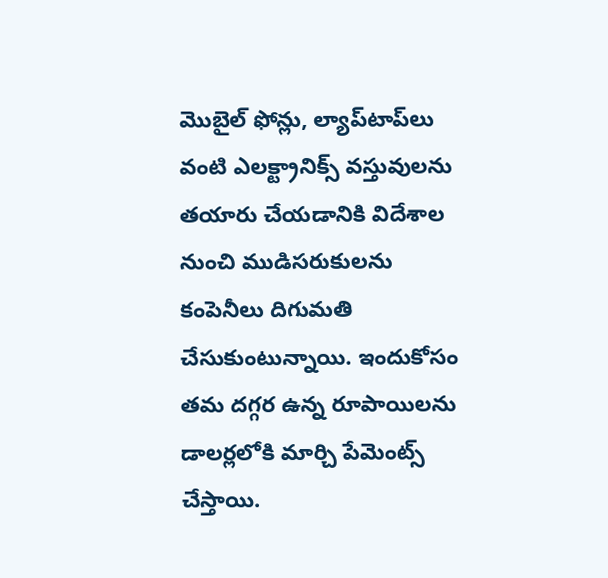మొబైల్ ఫోన్లు, ల్యాప్‌‌‌‌టాప్‌‌‌‌లు వంటి ఎలక్ట్రానిక్స్ వస్తువులను తయారు చేయడానికి విదేశాల నుంచి ముడిసరుకులను కంపెనీలు దిగుమతి చేసుకుంటున్నాయి. ఇందుకోసం తమ దగ్గర ఉన్న రూపాయిలను డాలర్లలోకి మార్చి పేమెంట్స్ చేస్తాయి.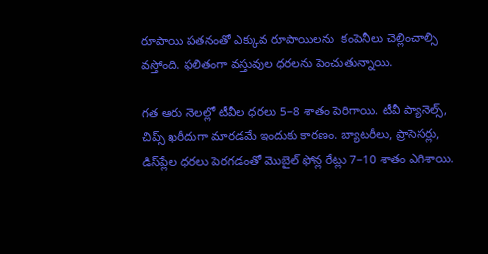రూపాయి పతనంతో ఎక్కువ రూపాయిలను  కంపెనీలు చెల్లించాల్సి వస్తోంది. ఫలితంగా వస్తువుల ధరలను పెంచుతున్నాయి.

గత ఆరు నెలల్లో టీవీల ధరలు 5–8 శాతం పెరిగాయి. టీవీ ప్యానెల్స్‌‌‌‌, చిప్స్ ఖరీదుగా మారడమే ఇందుకు కారణం. బ్యాటరీలు, ప్రాసెసర్లు, డిస్‌‌‌‌ప్లేల ధరలు పెరగడంతో మొబైల్ ఫోన్ల రేట్లు 7–10 శాతం ఎగిశాయి.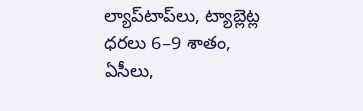ల్యాప్‌‌‌‌టాప్‌‌‌‌లు, ట్యాబ్లెట్ల ధరలు 6–9 శాతం,  ఏసీలు,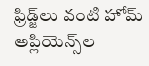ఫ్రిడ్జ్‌‌‌‌లు వంటి హోమ్ అప్లియెన్స్‌‌‌‌ల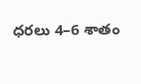ధరలు 4–6 శాతం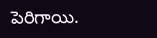పెరిగాయి.